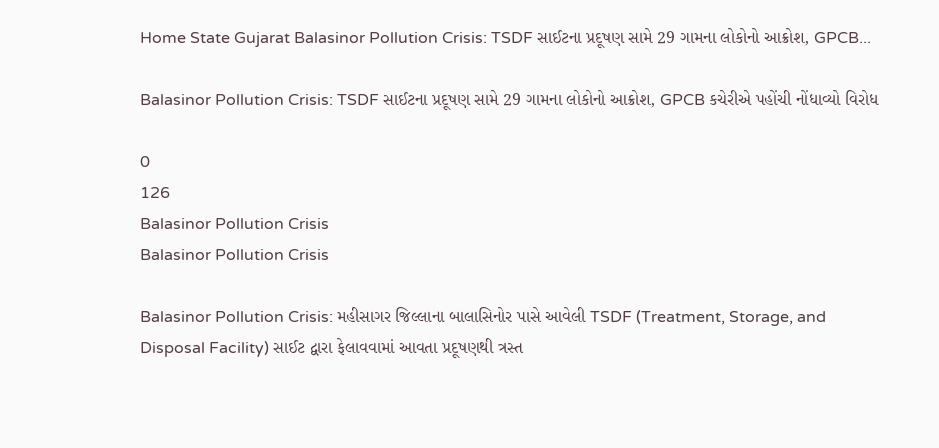Home State Gujarat Balasinor Pollution Crisis: TSDF સાઈટના પ્રદૂષણ સામે 29 ગામના લોકોનો આક્રોશ, GPCB...

Balasinor Pollution Crisis: TSDF સાઈટના પ્રદૂષણ સામે 29 ગામના લોકોનો આક્રોશ, GPCB કચેરીએ પહોંચી નોંધાવ્યો વિરોધ

0
126
Balasinor Pollution Crisis
Balasinor Pollution Crisis

Balasinor Pollution Crisis: મહીસાગર જિલ્લાના બાલાસિનોર પાસે આવેલી TSDF (Treatment, Storage, and Disposal Facility) સાઈટ દ્વારા ફેલાવવામાં આવતા પ્રદૂષણથી ત્રસ્ત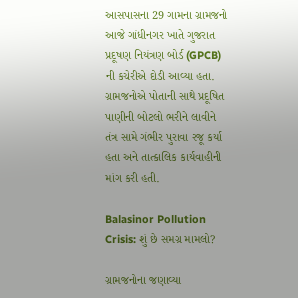આસપાસના 29 ગામના ગ્રામજનો આજે ગાંધીનગર ખાતે ગુજરાત પ્રદૂષણ નિયંત્રણ બોર્ડ (GPCB) ની કચેરીએ દોડી આવ્યા હતા. ગ્રામજનોએ પોતાની સાથે પ્રદૂષિત પાણીની બોટલો ભરીને લાવીને તંત્ર સામે ગંભીર પુરાવા રજૂ કર્યા હતા અને તાત્કાલિક કાર્યવાહીની માંગ કરી હતી.

Balasinor Pollution Crisis: શું છે સમગ્ર મામલો?

ગ્રામજનોના જણાવ્યા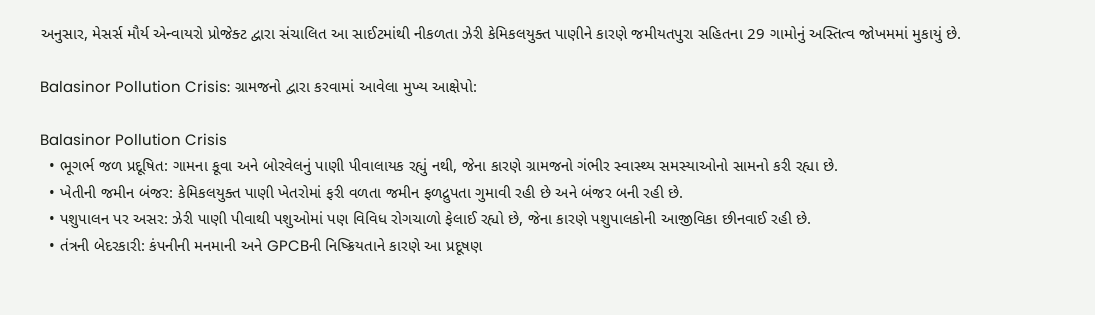અનુસાર, મેસર્સ મૌર્ય એન્વાયરો પ્રોજેક્ટ દ્વારા સંચાલિત આ સાઈટમાંથી નીકળતા ઝેરી કેમિકલયુક્ત પાણીને કારણે જમીયતપુરા સહિતના 29 ગામોનું અસ્તિત્વ જોખમમાં મુકાયું છે.

Balasinor Pollution Crisis: ગ્રામજનો દ્વારા કરવામાં આવેલા મુખ્ય આક્ષેપો:

Balasinor Pollution Crisis
  • ભૂગર્ભ જળ પ્રદૂષિત: ગામના કૂવા અને બોરવેલનું પાણી પીવાલાયક રહ્યું નથી, જેના કારણે ગ્રામજનો ગંભીર સ્વાસ્થ્ય સમસ્યાઓનો સામનો કરી રહ્યા છે.
  • ખેતીની જમીન બંજર: કેમિકલયુક્ત પાણી ખેતરોમાં ફરી વળતા જમીન ફળદ્રુપતા ગુમાવી રહી છે અને બંજર બની રહી છે.
  • પશુપાલન પર અસર: ઝેરી પાણી પીવાથી પશુઓમાં પણ વિવિધ રોગચાળો ફેલાઈ રહ્યો છે, જેના કારણે પશુપાલકોની આજીવિકા છીનવાઈ રહી છે.
  • તંત્રની બેદરકારી: કંપનીની મનમાની અને GPCBની નિષ્ક્રિયતાને કારણે આ પ્રદૂષણ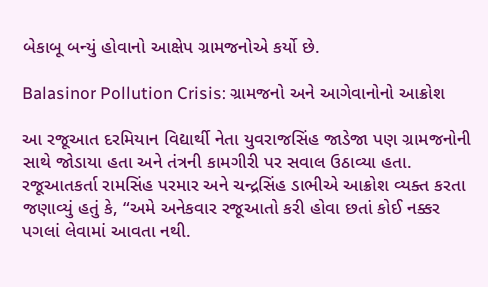બેકાબૂ બન્યું હોવાનો આક્ષેપ ગ્રામજનોએ કર્યો છે.

Balasinor Pollution Crisis: ગ્રામજનો અને આગેવાનોનો આક્રોશ

આ રજૂઆત દરમિયાન વિદ્યાર્થી નેતા યુવરાજસિંહ જાડેજા પણ ગ્રામજનોની સાથે જોડાયા હતા અને તંત્રની કામગીરી પર સવાલ ઉઠાવ્યા હતા. રજૂઆતકર્તા રામસિંહ પરમાર અને ચન્દ્રસિંહ ડાભીએ આક્રોશ વ્યક્ત કરતા જણાવ્યું હતું કે, “અમે અનેકવાર રજૂઆતો કરી હોવા છતાં કોઈ નક્કર પગલાં લેવામાં આવતા નથી.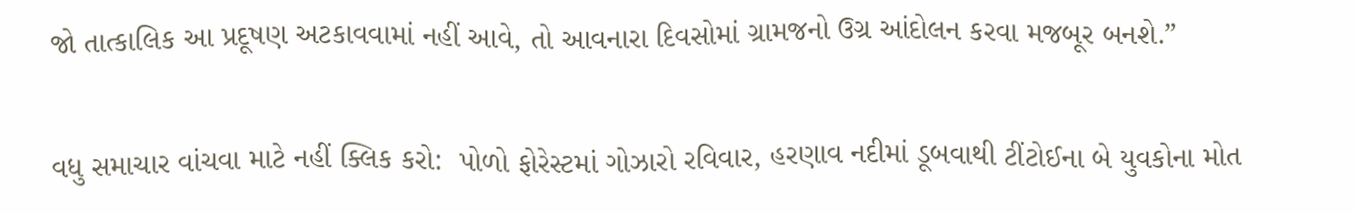જો તાત્કાલિક આ પ્રદૂષણ અટકાવવામાં નહીં આવે, તો આવનારા દિવસોમાં ગ્રામજનો ઉગ્ર આંદોલન કરવા મજબૂર બનશે.”

વધુ સમાચાર વાંચવા માટે નહીં ક્લિક કરો:  પોળો ફોરેસ્ટમાં ગોઝારો રવિવાર, હરણાવ નદીમાં ડૂબવાથી ટીંટોઈના બે યુવકોના મોત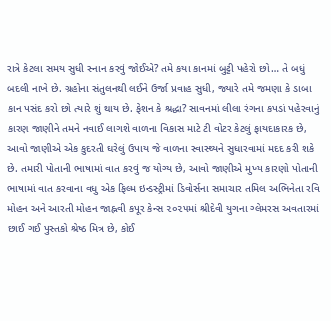રાત્રે કેટલા સમય સુધી સ્નાન કરવું જોઈએ? તમે કયા કાનમાં બુટ્ટી પહેરો છો… તે બધું બદલી નાખે છે. ગ્રહોના સંતુલનથી લઈને ઉર્જા પ્રવાહ સુધી, જ્યારે તમે જમણા કે ડાબા કાન પસંદ કરો છો ત્યારે શું થાય છે. ફેશન કે શ્રદ્ધા? સાવનમાં લીલા રંગના કપડાં પહેરવાનું કારણ જાણીને તમને નવાઈ લાગશે વાળના વિકાસ માટે ટી વોટર કેટલું ફાયદાકારક છે, આવો જાણીએ એક કુદરતી ઘરેલું ઉપાય જે વાળના સ્વાસ્થ્યને સુધારવામાં મદદ કરી શકે છે. તમારી પોતાની ભાષામાં વાત કરવું જ યોગ્ય છે, આવો જાણીએ મુખ્ય કારણો પોતાની ભાષામાં વાત કરવાના વધુ એક ફિલ્મ ઇન્ડસ્ટ્રીમાં ડિવોર્સના સમાચાર તમિલ અભિનેતા રવિ મોહન અને આરતી મોહન જાહ્નવી કપૂર કેન્સ ૨૦૨૫માં શ્રીદેવી યુગના ગ્લેમરસ અવતારમાં છાઈ ગઈ પુસ્તકો શ્રેષ્ઠ મિત્ર છે, કોઈ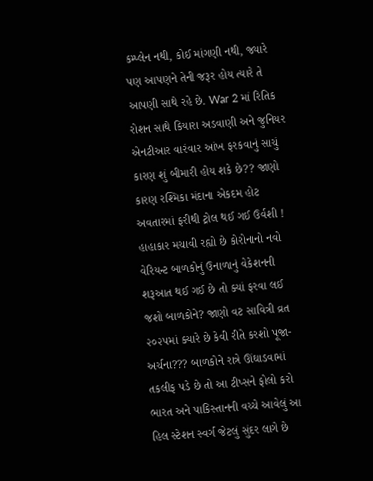કમ્પ્લેન નથી, કોઈ માંગણી નથી, જ્યારે પણ આપણને તેની જરૂર હોય ત્યારે તે આપણી સાથે રહે છે. War 2 માં રિતિક રોશન સાથે કિયારા અડવાણી અને જુનિયર એનટીઆર વારંવાર આંખ ફરકવાનું સાચું કારણ શું બીમારી હોય શકે છે?? જાણો કારણ રશ્મિકા મંદાના એકદમ હોટ અવતારમાં ફરીથી ટ્રોલ થઈ ગઈ ઉર્વશી ! હાહાકાર મચાવી રહ્યો છે કોરોનાનો નવો વેરિયન્ટ બાળકોનું ઉનાળાનું વેકેશનની શરૂઆત થઈ ગઈ છે તો ક્યાં ફરવા લઈ જશો બાળકોને? જાણો વટ સાવિત્રી વ્રત ૨૦૨૫માં ક્યારે છે કેવી રીતે કરશો પૂજા-અર્ચના??? બાળકોને રાત્રે ઊંઘાડવામાં તકલીફ પડે છે તો આ ટીપ્સને ફોલો કરો ભારત અને પાકિસ્તાનની વચ્ચે આવેલું આ હિલ સ્ટેશન સ્વર્ગ જેટલું સુંદર લાગે છે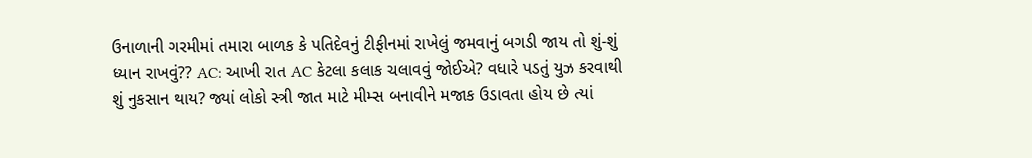ઉનાળાની ગરમીમાં તમારા બાળક કે પતિદેવનું ટીફીનમાં રાખેલું જમવાનું બગડી જાય તો શું-શું ધ્યાન રાખવું?? AC: આખી રાત AC કેટલા કલાક ચલાવવું જોઈએ? વધારે પડતું યુઝ કરવાથી શું નુકસાન થાય? જ્યાં લોકો સ્ત્રી જાત માટે મીમ્સ બનાવીને મજાક ઉડાવતા હોય છે ત્યાં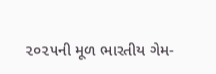૨૦૨૫ની મૂળ ભારતીય ગેમ-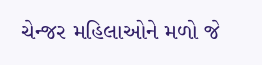ચેન્જર મહિલાઓને મળો જે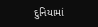દુનિયામાં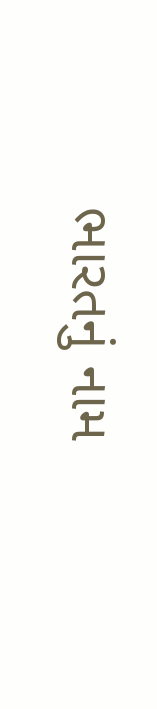ભારતનું નામ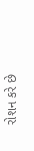રોશન કરે છે